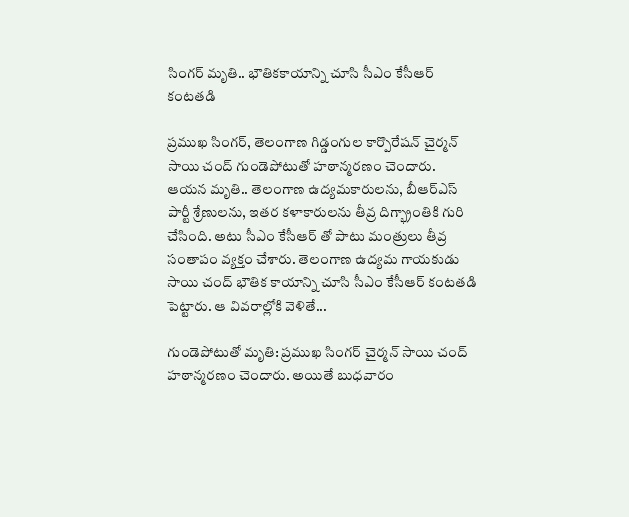సింగర్ మృతి.. భౌతికకాయాన్ని చూసి సీఎం కేసీఆర్ కంటతడి

ప్రముఖ సింగర్, తెలంగాణ గిడ్డంగుల కార్పొరేషన్ చైర్మన్ సాయి చంద్ గుండెపోటుతో హఠాన్మరణం చెందారు. ఆయన మృతి.. తెలంగాణ ఉద్యమకారులను, బీఆర్ఎస్ పార్టీ శ్రేణులను, ఇతర కళాకారులను తీవ్ర దిగ్భ్రాంతికి గురి చేసింది. అటు సీఎం కేసీఆర్ తో పాటు మంత్రులు తీవ్ర సంతాపం వ్యక్తం చేశారు. తెలంగాణ ఉద్యమ గాయకుడు సాయి చంద్‌ భౌతిక కాయాన్ని చూసి సీఎం కేసీఆర్‌ కంటతడి పెట్టారు. ఆ వివరాల్లోకి వెళితే...

గుండెపోటుతో మృతి: ప్రముఖ సింగర్ చైర్మన్ సాయి చంద్ హఠాన్మరణం చెందారు. అయితే బుధవారం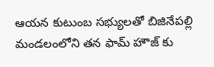ఆయన కుటుంబ సభ్యులతో బిజినేపల్లి మండలంలోని తన ఫామ్ హౌజ్‌ కు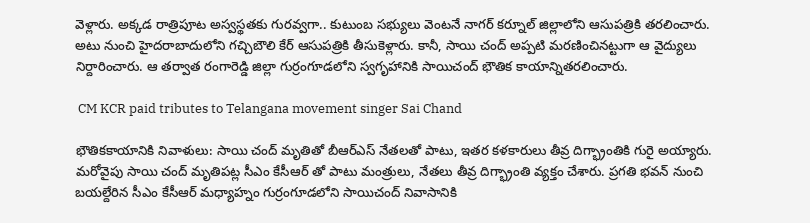వెళ్లారు. అక్కడ రాత్రిపూట అస్వస్థతకు గురవ్వగా.. కుటుంబ సభ్యులు వెంటనే నాగర్ కర్నూల్ జిల్లాలోని ఆసుపత్రికి తరలించారు. అటు నుంచి హైదరాబాదులోని గచ్చిబౌలి కేర్ ఆసుపత్రికి తీసుకెళ్లారు. కానీ, సాయి చంద్ అప్పటి మరణించినట్టుగా ఆ వైద్యులు నిర్దారించారు. ఆ తర్వాత రంగారెడ్డి జిల్లా గుర్రంగూడలోని స్వగృహానికి సాయిచంద్ భౌతిక కాయాన్నితరలించారు.

 CM KCR paid tributes to Telangana movement singer Sai Chand

భౌతికకాయానికి నివాళులు: సాయి చంద్ మృతితో బీఆర్ఎస్ నేతలతో పాటు, ఇతర కళకారులు తీవ్ర దిగ్భ్రాంతికి గురై అయ్యారు. మరోవైపు సాయి చంద్ మృతిపట్ల సీఎం కేసీఆర్ తో పాటు మంత్రులు, నేతలు తీవ్ర దిగ్భ్రాంతి వ్యక్తం చేశారు. ప్రగతి భవన్ నుంచి బయల్దేరిన సీఎం కేసీఆర్ మధ్యాహ్నం గుర్రంగూడలోని సాయిచంద్‌ నివాసానికి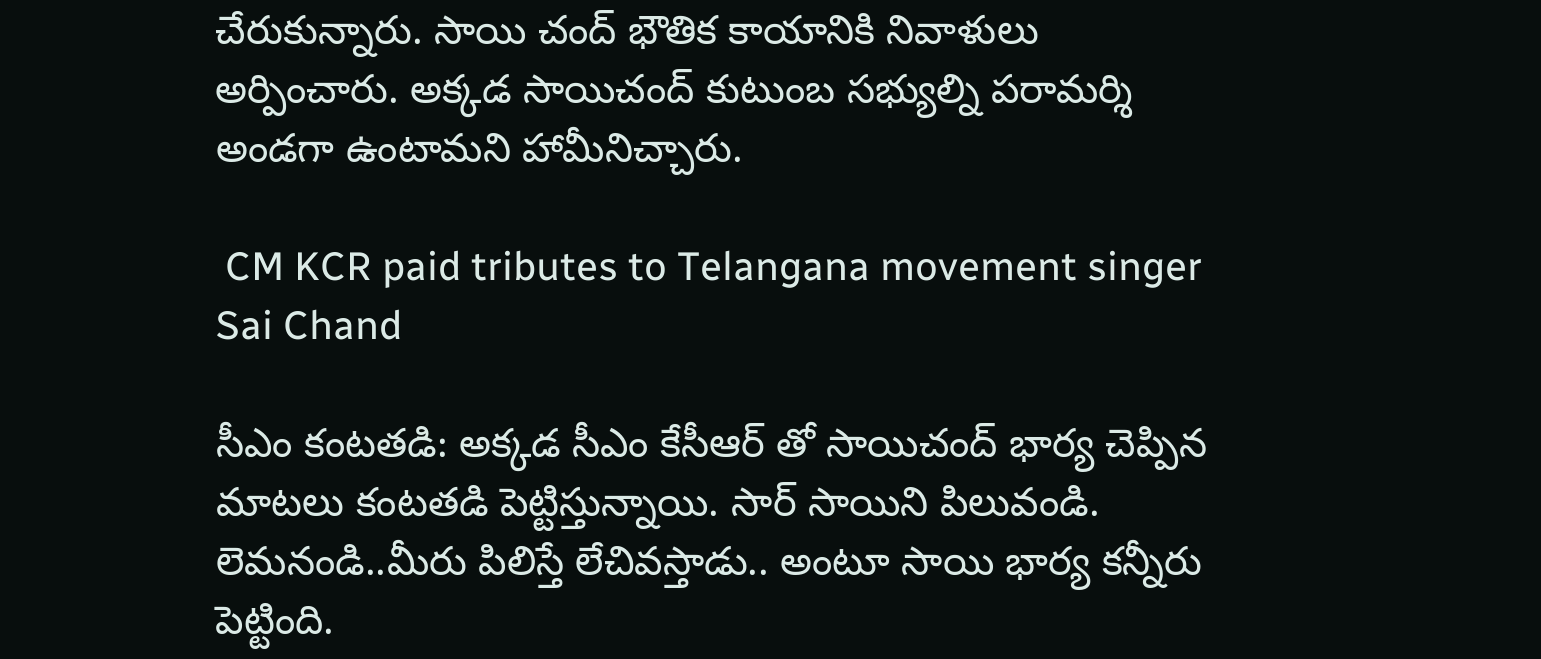చేరుకున్నారు. సాయి చంద్‌ భౌతిక కాయానికి నివాళులు అర్పించారు. అక్కడ సాయిచంద్ కుటుంబ సభ్యుల్ని పరామర్శి అండగా ఉంటామని హామీనిచ్చారు.

 CM KCR paid tributes to Telangana movement singer Sai Chand

సీఎం కంటతడి: అక్కడ సీఎం కేసీఆర్ తో సాయిచంద్ భార్య చెప్పిన మాటలు కంటతడి పెట్టిస్తున్నాయి. సార్ సాయిని పిలువండి. లెమనండి..మీరు పిలిస్తే లేచివస్తాడు.. అంటూ సాయి భార్య కన్నీరు పెట్టింది.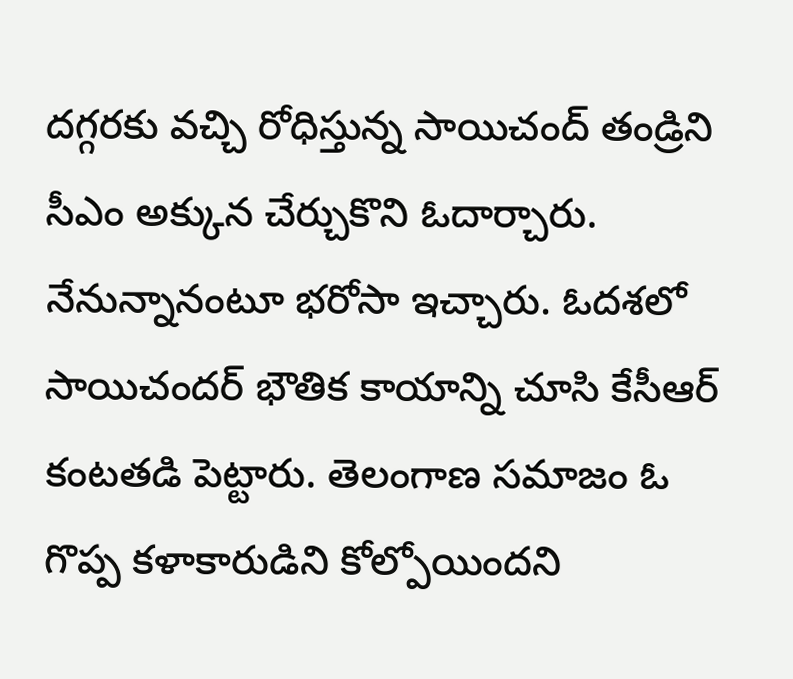దగ్గరకు వచ్చి రోధిస్తున్న సాయిచంద్ తండ్రిని సీఎం అక్కున చేర్చుకొని ఓదార్చారు. నేనున్నానంటూ భరోసా ఇచ్చారు. ఓదశలో సాయిచందర్ భౌతిక కాయాన్ని చూసి కేసీఆర్‌ కంటతడి పెట్టారు. తెలంగాణ సమాజం ఓ గొప్ప కళాకారుడిని కోల్పోయిందని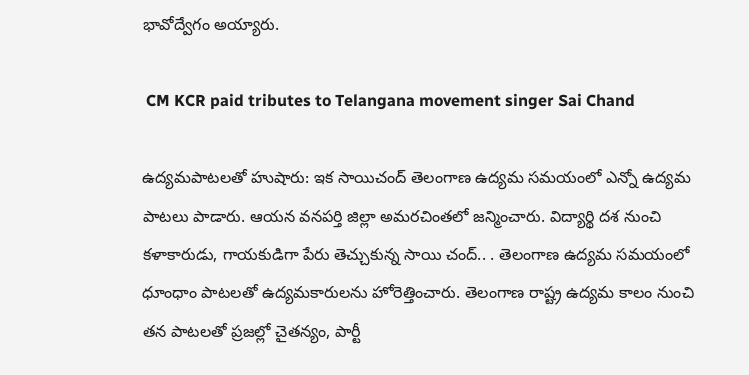భావోద్వేగం అయ్యారు.

 CM KCR paid tributes to Telangana movement singer Sai Chand

ఉద్యమపాటలతో హుషారు: ఇక సాయిచంద్ తెలంగాణ ఉద్యమ సమయంలో ఎన్నో ఉద్యమ పాటలు పాడారు. ఆయన వనపర్తి జిల్లా అమరచింతలో జన్మించారు. విద్యార్థి దశ నుంచి కళాకారుడు, గాయకుడిగా పేరు తెచ్చుకున్న సాయి చంద్.. . తెలంగాణ ఉద్యమ సమయంలో ధూంధాం పాటలతో ఉద్యమకారులను హోరెత్తించారు. తెలంగాణ రాష్ట్ర ఉద్యమ కాలం నుంచి తన పాటలతో ప్రజల్లో చైతన్యం, పార్టీ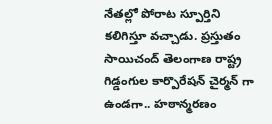నేతల్లో పోరాట స్పూర్తిని కలిగిస్తూ వచ్చాడు. ప్రస్తుతం సాయిచంద్ తెలంగాణ రాష్ట్ర గిడ్డంగుల కార్పొరేషన్ చైర్మన్‌ గా ఉండగా.. హఠాన్మరణం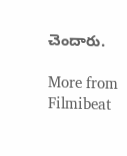చెందారు.

More from Filmibeat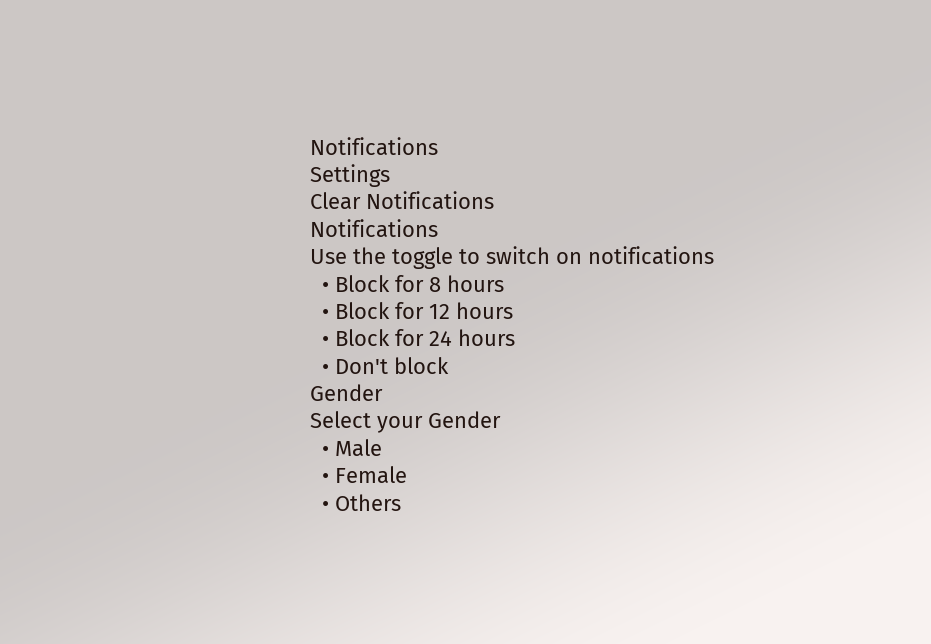Notifications
Settings
Clear Notifications
Notifications
Use the toggle to switch on notifications
  • Block for 8 hours
  • Block for 12 hours
  • Block for 24 hours
  • Don't block
Gender
Select your Gender
  • Male
  • Female
  • Others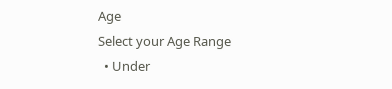Age
Select your Age Range
  • Under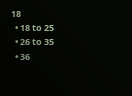18
  • 18 to 25
  • 26 to 35
  • 36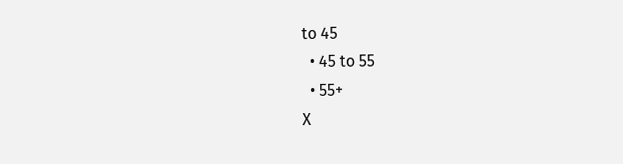to 45
  • 45 to 55
  • 55+
X